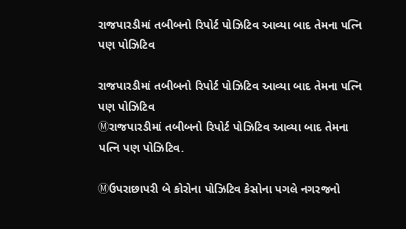રાજપારડીમાં તબીબનો રિપોર્ટ પોઝિટિવ આવ્યા બાદ તેમના પત્નિ પણ પોઝિટિવ

રાજપારડીમાં તબીબનો રિપોર્ટ પોઝિટિવ આવ્યા બાદ તેમના પત્નિ પણ પોઝિટિવ
Ⓜરાજપારડીમાં તબીબનો રિપોર્ટ પોઝિટિવ આવ્યા બાદ તેમના પત્નિ પણ પોઝિટિવ.

Ⓜઉપરાછાપરી બે કોરોના પોઝિટિવ કેસોના પગલે નગરજનો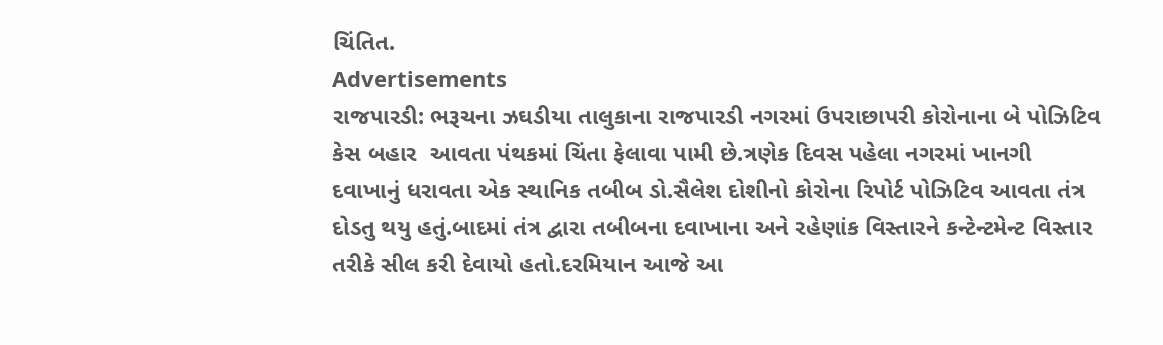ચિંતિત.
Advertisements
રાજપારડી: ભરૂચના ઝઘડીયા તાલુકાના રાજપારડી નગરમાં ઉપરાછાપરી કોરોનાના બે પોઝિટિવ કેસ બહાર  આવતા પંથકમાં ચિંતા ફેલાવા પામી છે.ત્રણેક દિવસ પહેલા નગરમાં ખાનગી દવાખાનું ધરાવતા એક સ્થાનિક તબીબ ડો.સૈલેશ દોશીનો કોરોના રિપોર્ટ પોઝિટિવ આવતા તંત્ર દોડતુ થયુ હતું.બાદમાં તંત્ર દ્વારા તબીબના દવાખાના અને રહેણાંક વિસ્તારને કન્ટેન્ટમેન્ટ વિસ્તાર તરીકે સીલ કરી દેવાયો હતો.દરમિયાન આજે આ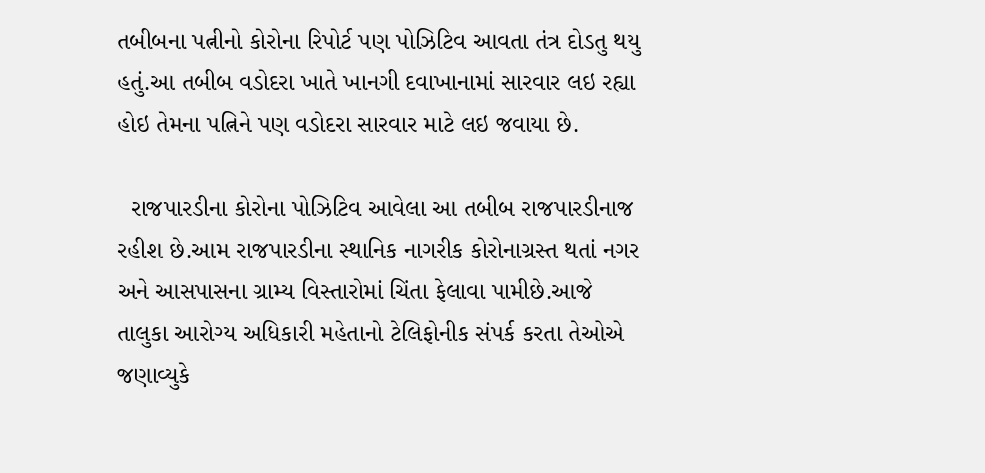તબીબના પત્નીનો કોરોના રિપોર્ટ પણ પોઝિટિવ આવતા તંત્ર દોડતુ થયુ હતું.આ તબીબ વડોદરા ખાતે ખાનગી દવાખાનામાં સારવાર લઇ રહ્યા હોઇ તેમના પત્નિને પણ વડોદરા સારવાર માટે લઇ જવાયા છે.

  રાજપારડીના કોરોના પોઝિટિવ આવેલા આ તબીબ રાજપારડીનાજ રહીશ છે.આમ રાજપારડીના સ્થાનિક નાગરીક કોરોનાગ્રસ્ત થતાં નગર અને આસપાસના ગ્રામ્ય વિસ્તારોમાં ચિંતા ફેલાવા પામીછે.આજે તાલુકા આરોગ્ય અધિકારી મહેતાનો ટેલિફોનીક સંપર્ક કરતા તેઓએ જણાવ્યુકે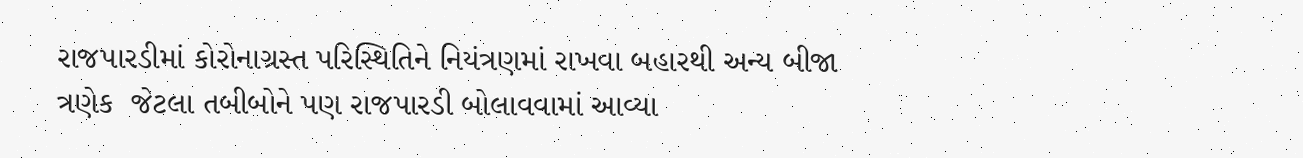રાજપારડીમાં કોરોનાગ્રસ્ત પરિસ્થિતિને નિયંત્રણમાં રાખવા બહારથી અન્ય બીજા ત્રણેક  જેટલા તબીબોને પણ રાજપારડી બોલાવવ‍ામાં આવ્યા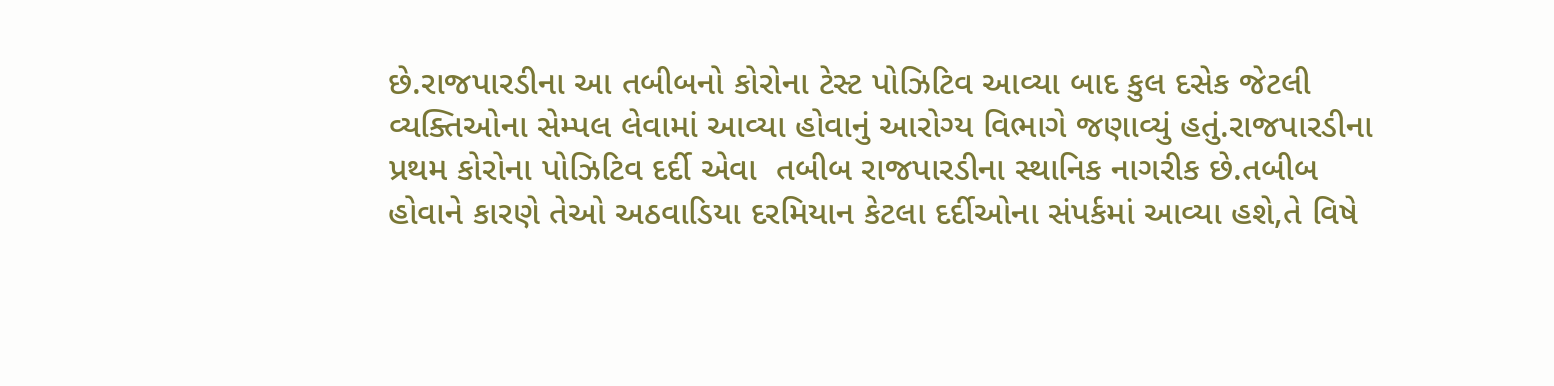છે.રાજપારડીના આ તબીબનો કોરોના ટેસ્ટ પોઝિટિવ આવ્યા બાદ કુલ દસેક જેટલી વ્યક્તિઓના સેમ્પલ લેવામાં આવ્યા હોવાનું આરોગ્ય વિભાગે જણાવ્યું હતું.ર‍ાજપારડીના પ્રથમ કોરોના પોઝિટિવ દર્દી એવા  તબીબ રાજપારડીના સ્થાનિક નાગરીક છે.તબીબ હોવાને કારણે તેઓ અઠવાડિયા દરમિયાન કેટલા દર્દીઓના સંપર્કમાં આવ્યા હશે,તે વિષે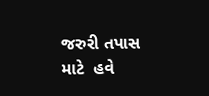જરુરી તપાસ માટે  હવે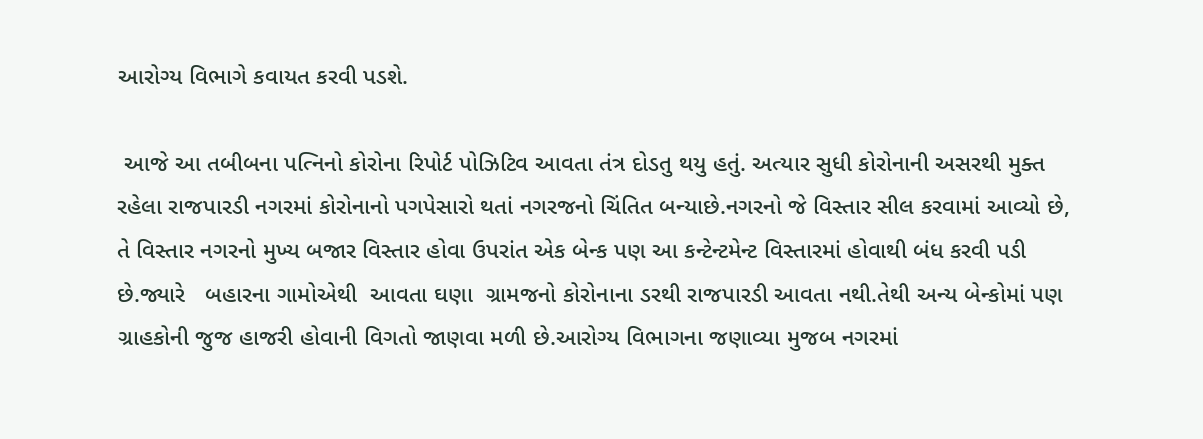આરોગ્ય વિભાગે કવાયત કરવી પડશે.

 આજે આ તબીબના પત્નિનો કોરોના રિપોર્ટ પોઝિટિવ આવતા તંત્ર દોડતુ થયુ હતું. અત્યાર સુધી કોરોનાની અસરથી મુક્ત રહેલા રાજપારડી નગરમાં કોરોનાનો પગપેસારો થતાં નગરજનો ચિંતિત બન્યાછે.નગરનો જે વિસ્તાર સીલ કરવામાં આવ્યો છે, તે વિસ્તાર નગરનો મુખ્ય બજાર વિસ્તાર હોવા ઉપરાંત એક બેન્ક પણ આ કન્ટેન્ટમેન્ટ વિસ્તારમાં હોવાથી બંધ કરવી પડી છે.જ્યારે   બહારના ગામોએથી  આવતા ઘણા  ગ્રામજનો કોરોનાના ડરથી રાજપારડી આવતા નથી.તેથી અન્ય બેન્કોમાં પણ ગ્રાહકોની જુજ હાજરી હોવાની વિગતો જાણવા મળી છે.આરોગ્ય વિભાગના જણાવ્યા મુજબ નગરમાં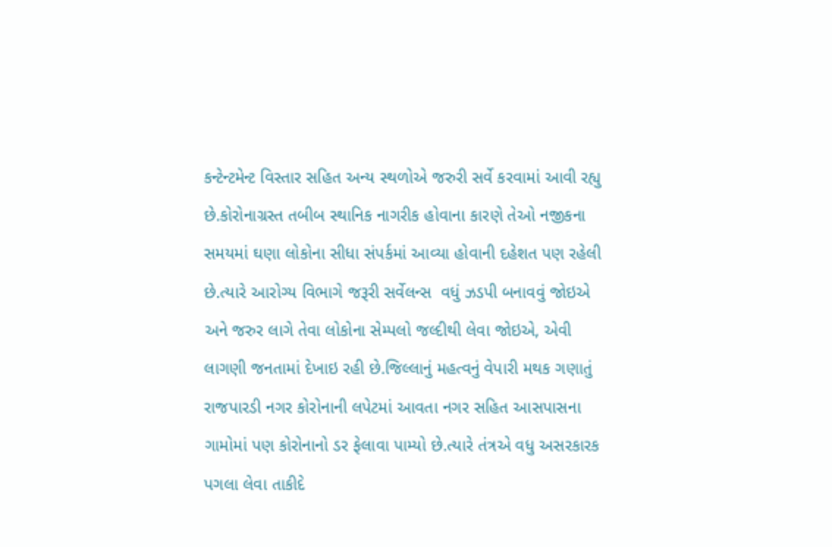કન્ટેન્ટમેન્ટ વિસ્તાર સહિત અન્ય સ્થળોએ જરુરી સર્વે કરવામાં આવી રહ્યુ છે.કોરોનાગ્રસ્ત તબીબ સ્થાનિક નાગરીક હોવાના કારણે તેઓ નજીકના સમયમાં ઘણા લોકોના સીધા સંપર્કમાં આવ્યા હોવાની દહેશત પણ રહેલી છે.ત્યારે આરોગ્ય વિભાગે જરૂરી સર્વેલન્સ  વધું ઝડપી બનાવવું જોઇએ અને જરુર લાગે તેવા લોકોના સેમ્પલો જલ્દીથી લેવા જોઇએ, એવી લાગણી જનતામાં દેખાઇ રહી છે.જિલ્લાનું મહત્વનું વેપારી મથક ગણાતું રાજપારડી નગર કોરોનાની લપેટમાં આવતા નગર સહિત આસપાસના ગામોમાં પણ કોરોનાનો ડર ફેલાવા પામ્યો છે.ત્યારે તંત્રએ વધુ અસરકારક પગલા લેવા તાકીદે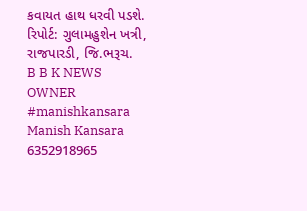કવાયત હાથ ધરવી પડશે.
રિપોર્ટ: ગુલામહુશેન ખત્રી, રાજપારડી, જિ.ભરૂચ.
B B K NEWS
OWNER
#manishkansara
Manish Kansara
6352918965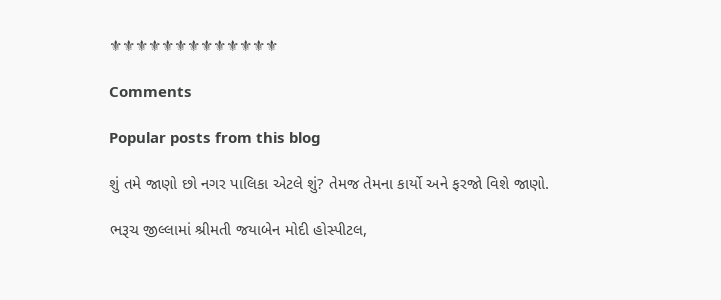⚜⚜⚜⚜⚜⚜⚜⚜⚜⚜⚜⚜⚜

Comments

Popular posts from this blog

શું તમે જાણો છો નગર પાલિકા એટલે શું? તેમજ તેમના કાર્યો અને ફરજો વિશે જાણો.

ભરૂચ જીલ્લામાં શ્રીમતી જયાબેન મોદી હોસ્પીટલ,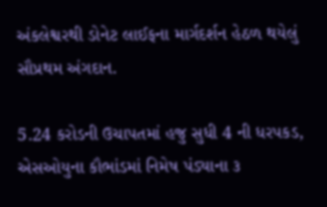અંકલેશ્વરથી ડોનેટ લાઈફના માર્ગદર્શન હેઠળ થયેલું સૌપ્રથમ અંગદાન.

5.24 કરોડની ઉચાપતમાં હજુ સુધી 4 ની ધરપકડ, એસઓયુના કૌભાંડમાં નિમેષ પંડ્યાના ૩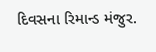દિવસના રિમાન્ડ મંજુર.